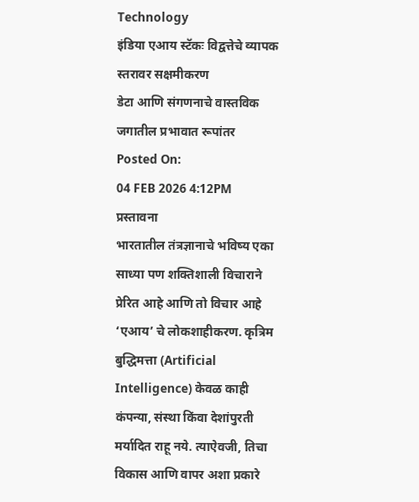Technology
इंडिया एआय स्टॅकः विद्वत्तेचे व्यापक स्तरावर सक्षमीकरण
डेटा आणि संगणनाचे वास्तविक जगातील प्रभावात रूपांतर
Posted On:
04 FEB 2026 4:12PM
प्रस्तावना
भारतातील तंत्रज्ञानाचे भविष्य एका साध्या पण शक्तिशाली विचाराने प्रेरित आहे आणि तो विचार आहे ‘एआय’ चे लोकशाहीकरण. कृत्रिम बुद्धिमत्ता (Artificial Intelligence) केवळ काही कंपन्या, संस्था किंवा देशांपुरती मर्यादित राहू नये. त्याऐवजी, तिचा विकास आणि वापर अशा प्रकारे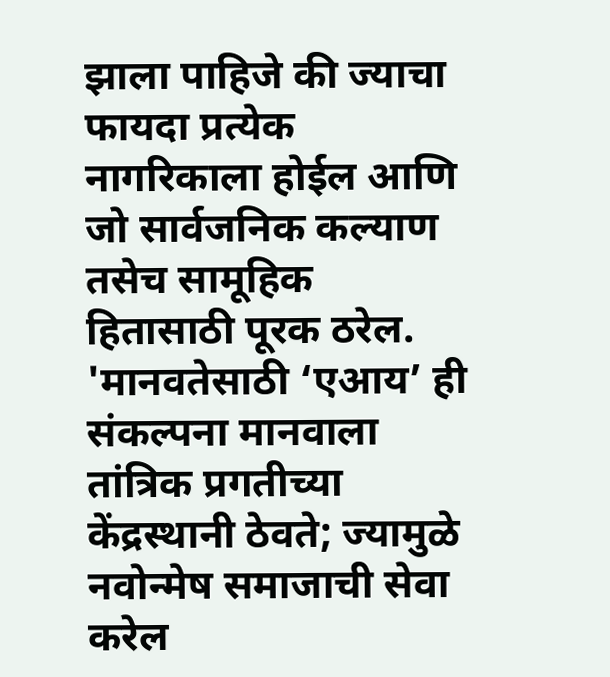झाला पाहिजे की ज्याचा फायदा प्रत्येक नागरिकाला होईल आणि जो सार्वजनिक कल्याण तसेच सामूहिक हितासाठी पूरक ठरेल. 'मानवतेसाठी ‘एआय’ ही संकल्पना मानवाला तांत्रिक प्रगतीच्या केंद्रस्थानी ठेवते; ज्यामुळे नवोन्मेष समाजाची सेवा करेल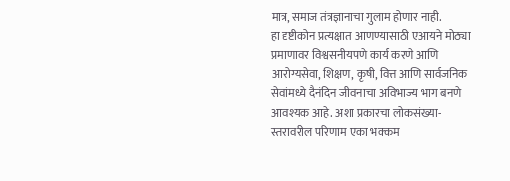मात्र, समाज तंत्रज्ञानाचा गुलाम होणार नाही.
हा दृष्टीकोन प्रत्यक्षात आणण्यासाठी एआयने मोठ्या प्रमाणावर विश्वसनीयपणे कार्य करणे आणि आरोग्यसेवा, शिक्षण, कृषी, वित्त आणि सार्वजनिक सेवांमध्ये दैनंदिन जीवनाचा अविभाज्य भाग बनणे आवश्यक आहे. अशा प्रकारचा लोकसंख्या-स्तरावरील परिणाम एका भक्कम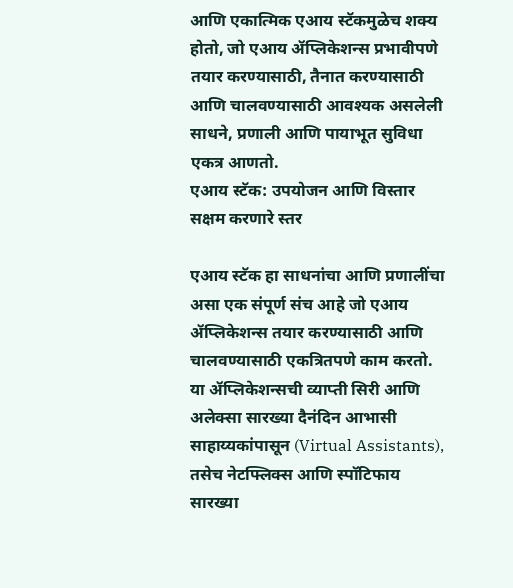आणि एकात्मिक एआय स्टॅकमुळेच शक्य होतो, जो एआय ॲप्लिकेशन्स प्रभावीपणे तयार करण्यासाठी, तैनात करण्यासाठी आणि चालवण्यासाठी आवश्यक असलेली साधने, प्रणाली आणि पायाभूत सुविधा एकत्र आणतो.
एआय स्टॅक: उपयोजन आणि विस्तार सक्षम करणारे स्तर

एआय स्टॅक हा साधनांचा आणि प्रणालींचा असा एक संपूर्ण संच आहे जो एआय ॲप्लिकेशन्स तयार करण्यासाठी आणि चालवण्यासाठी एकत्रितपणे काम करतो. या ॲप्लिकेशन्सची व्याप्ती सिरी आणि अलेक्सा सारख्या दैनंदिन आभासी साहाय्यकांपासून (Virtual Assistants), तसेच नेटफ्लिक्स आणि स्पॉटिफाय सारख्या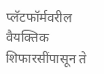प्लॅटफॉर्मवरील वैयक्तिक शिफारसींपासून ते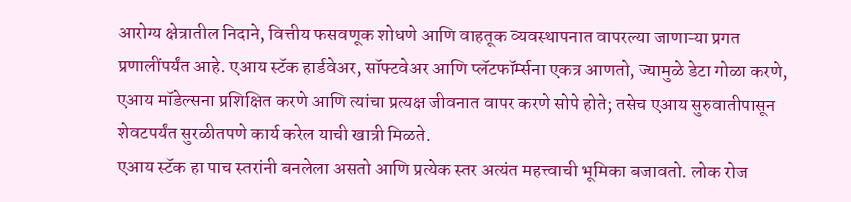आरोग्य क्षेत्रातील निदाने, वित्तीय फसवणूक शोधणे आणि वाहतूक व्यवस्थापनात वापरल्या जाणाऱ्या प्रगत प्रणालींपर्यंत आहे. एआय स्टॅक हार्डवेअर, सॉफ्टवेअर आणि प्लॅटफॉर्म्सना एकत्र आणतो, ज्यामुळे डेटा गोळा करणे, एआय मॉडेल्सना प्रशिक्षित करणे आणि त्यांचा प्रत्यक्ष जीवनात वापर करणे सोपे होते; तसेच एआय सुरुवातीपासून शेवटपर्यंत सुरळीतपणे कार्य करेल याची खात्री मिळते.
एआय स्टॅक हा पाच स्तरांनी बनलेला असतो आणि प्रत्येक स्तर अत्यंत महत्त्वाची भूमिका बजावतो. लोक रोज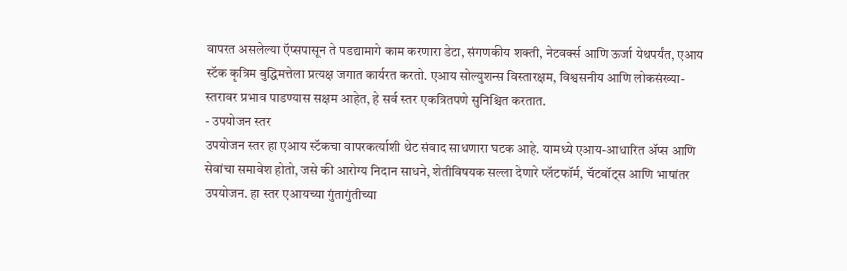वापरत असलेल्या ऍप्सपासून ते पडद्यामागे काम करणारा डेटा, संगणकीय शक्ती, नेटवर्क्स आणि ऊर्जा येथपर्यंत, एआय स्टॅक कृत्रिम बुद्धिमत्तेला प्रत्यक्ष जगात कार्यरत करतो. एआय सोल्युशन्स विस्तारक्षम, विश्वसनीय आणि लोकसंख्या-स्तरावर प्रभाव पाडण्यास सक्षम आहेत, हे सर्व स्तर एकत्रितपणे सुनिश्चित करतात.
- उपयोजन स्तर
उपयोजन स्तर हा एआय स्टॅकचा वापरकर्त्याशी थेट संवाद साधणारा घटक आहे. यामध्ये एआय-आधारित ॲप्स आणि सेवांचा समावेश होतो, जसे की आरोग्य निदान साधने, शेतीविषयक सल्ला देणारे प्लॅटफॉर्म, चॅटबॉट्स आणि भाषांतर उपयोजन. हा स्तर एआयच्या गुंतागुंतीच्या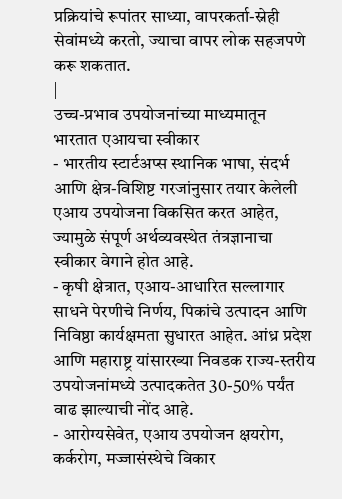प्रक्रियांचे रूपांतर साध्या, वापरकर्ता-स्नेही सेवांमध्ये करतो, ज्याचा वापर लोक सहजपणे करू शकतात.
|
उच्च-प्रभाव उपयोजनांच्या माध्यमातून भारतात एआयचा स्वीकार
- भारतीय स्टार्टअप्स स्थानिक भाषा, संदर्भ आणि क्षेत्र-विशिष्ट गरजांनुसार तयार केलेली एआय उपयोजना विकसित करत आहेत, ज्यामुळे संपूर्ण अर्थव्यवस्थेत तंत्रज्ञानाचा स्वीकार वेगाने होत आहे.
- कृषी क्षेत्रात, एआय-आधारित सल्लागार साधने पेरणीचे निर्णय, पिकांचे उत्पादन आणि निविष्ठा कार्यक्षमता सुधारत आहेत. आंध्र प्रदेश आणि महाराष्ट्र यांसारख्या निवडक राज्य-स्तरीय उपयोजनांमध्ये उत्पादकतेत 30-50% पर्यंत वाढ झाल्याची नोंद आहे.
- आरोग्यसेवेत, एआय उपयोजन क्षयरोग, कर्करोग, मज्जासंस्थेचे विकार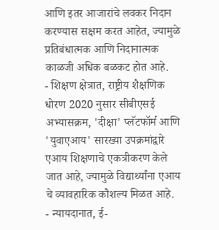आणि इतर आजारांचे लवकर निदान करण्यास सक्षम करत आहेत, ज्यामुळे प्रतिबंधात्मक आणि निदानात्मक काळजी अधिक बळकट होत आहे.
- शिक्षण क्षेत्रात, राष्ट्रीय शैक्षणिक धोरण 2020 नुसार सीबीएसई अभ्यासक्रम, 'दीक्षा' प्लॅटफॉर्म आणि 'युवाएआय' सारख्या उपक्रमांद्वारे एआय शिक्षणाचे एकत्रीकरण केले जात आहे, ज्यामुळे विद्यार्थ्यांना एआय चे व्यावहारिक कौशल्य मिळत आहे.
- न्यायदानात, ई-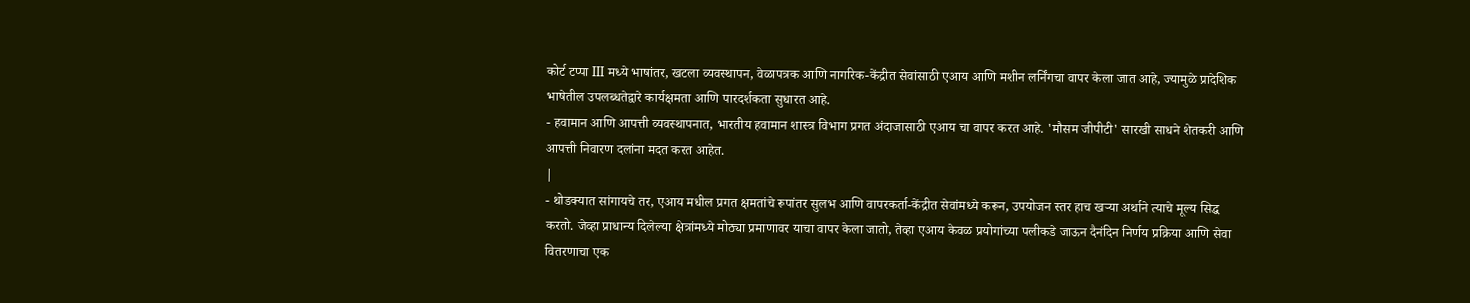कोर्ट टप्पा III मध्ये भाषांतर, खटला व्यवस्थापन, वेळापत्रक आणि नागरिक-केंद्रीत सेवांसाठी एआय आणि मशीन लर्निंगचा वापर केला जात आहे, ज्यामुळे प्रादेशिक भाषेतील उपलब्धतेद्वारे कार्यक्षमता आणि पारदर्शकता सुधारत आहे.
- हवामान आणि आपत्ती व्यवस्थापनात, भारतीय हवामान शास्त्र विभाग प्रगत अंदाजासाठी एआय चा वापर करत आहे. 'मौसम जीपीटी' सारखी साधने शेतकरी आणि आपत्ती निवारण दलांना मदत करत आहेत.
|
- थोडक्यात सांगायचे तर, एआय मधील प्रगत क्षमतांचे रूपांतर सुलभ आणि वापरकर्ता-केंद्रीत सेवांमध्ये करून, उपयोजन स्तर हाच खऱ्या अर्थाने त्याचे मूल्य सिद्ध करतो. जेव्हा प्राधान्य दिलेल्या क्षेत्रांमध्ये मोठ्या प्रमाणावर याचा वापर केला जातो, तेव्हा एआय केवळ प्रयोगांच्या पलीकडे जाऊन दैनंदिन निर्णय प्रक्रिया आणि सेवा वितरणाचा एक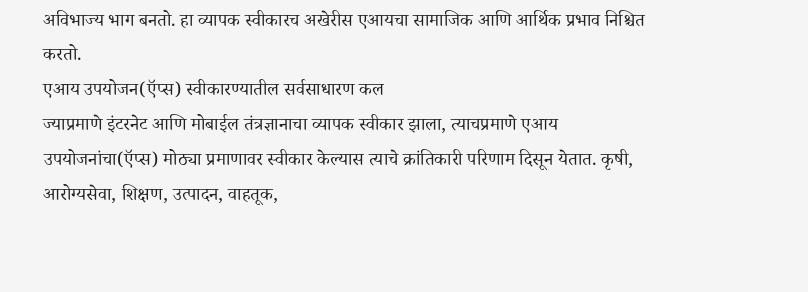अविभाज्य भाग बनतो. हा व्यापक स्वीकारच अखेरीस एआयचा सामाजिक आणि आर्थिक प्रभाव निश्चित करतो.
एआय उपयोजन(ऍप्स) स्वीकारण्यातील सर्वसाधारण कल
ज्याप्रमाणे इंटरनेट आणि मोबाईल तंत्रज्ञानाचा व्यापक स्वीकार झाला, त्याचप्रमाणे एआय उपयोजनांचा(ऍप्स) मोठ्या प्रमाणावर स्वीकार केल्यास त्याचे क्रांतिकारी परिणाम दिसून येतात. कृषी, आरोग्यसेवा, शिक्षण, उत्पादन, वाहतूक,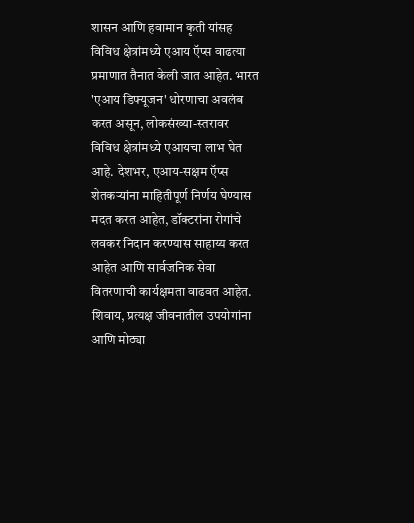शासन आणि हवामान कृती यांसह विविध क्षेत्रांमध्ये एआय ऍप्स वाढत्या प्रमाणात तैनात केली जात आहेत. भारत 'एआय डिफ्यूजन' धोरणाचा अवलंब करत असून, लोकसंख्या-स्तरावर विविध क्षेत्रांमध्ये एआयचा लाभ घेत आहे. देशभर, एआय-सक्षम ऍप्स शेतकऱ्यांना माहितीपूर्ण निर्णय घेण्यास मदत करत आहेत, डॉक्टरांना रोगांचे लवकर निदान करण्यास साहाय्य करत आहेत आणि सार्वजनिक सेवा वितरणाची कार्यक्षमता वाढवत आहेत. शिवाय, प्रत्यक्ष जीवनातील उपयोगांना आणि मोठ्या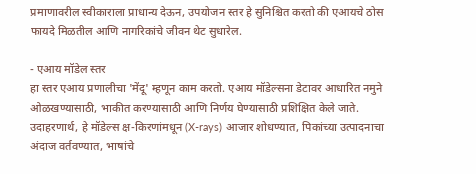प्रमाणावरील स्वीकाराला प्राधान्य देऊन, उपयोजन स्तर हे सुनिश्चित करतो की एआयचे ठोस फायदे मिळतील आणि नागरिकांचे जीवन थेट सुधारेल.

- एआय मॉडेल स्तर
हा स्तर एआय प्रणालीचा 'मेंदू' म्हणून काम करतो. एआय मॉडेल्सना डेटावर आधारित नमुने ओळखण्यासाठी, भाकीत करण्यासाठी आणि निर्णय घेण्यासाठी प्रशिक्षित केले जाते. उदाहरणार्थ, हे मॉडेल्स क्ष-किरणांमधून (X-rays) आजार शोधण्यात, पिकांच्या उत्पादनाचा अंदाज वर्तवण्यात, भाषांचे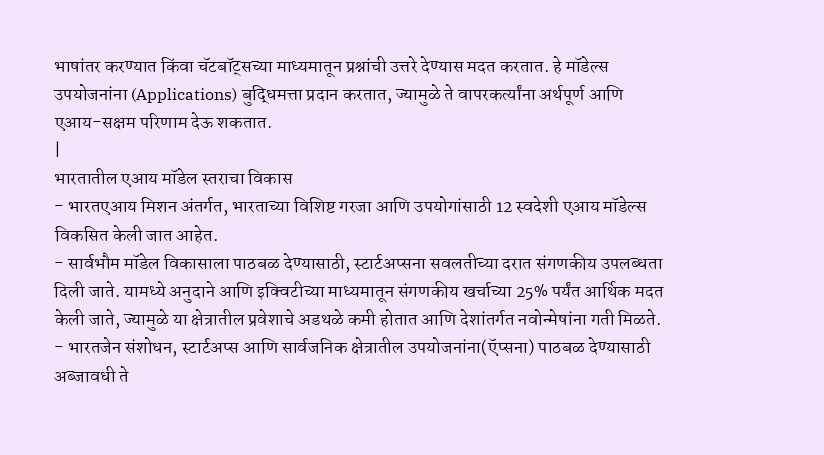भाषांतर करण्यात किंवा चॅटबॉट्सच्या माध्यमातून प्रश्नांची उत्तरे देण्यास मदत करतात. हे मॉडेल्स उपयोजनांना (Applications) बुद्धिमत्ता प्रदान करतात, ज्यामुळे ते वापरकर्त्यांना अर्थपूर्ण आणि एआय-सक्षम परिणाम देऊ शकतात.
|
भारतातील एआय मॉडेल स्तराचा विकास
- भारतएआय मिशन अंतर्गत, भारताच्या विशिष्ट गरजा आणि उपयोगांसाठी 12 स्वदेशी एआय मॉडेल्स विकसित केली जात आहेत.
- सार्वभौम मॉडेल विकासाला पाठबळ देण्यासाठी, स्टार्टअप्सना सवलतीच्या दरात संगणकीय उपलब्धता दिली जाते. यामध्ये अनुदाने आणि इक्विटीच्या माध्यमातून संगणकीय खर्चाच्या 25% पर्यंत आर्थिक मदत केली जाते, ज्यामुळे या क्षेत्रातील प्रवेशाचे अडथळे कमी होतात आणि देशांतर्गत नवोन्मेषांना गती मिळते.
- भारतजेन संशोधन, स्टार्टअप्स आणि सार्वजनिक क्षेत्रातील उपयोजनांना(ऍप्सना) पाठबळ देण्यासाठी अब्जावधी ते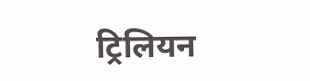ट्रिलियन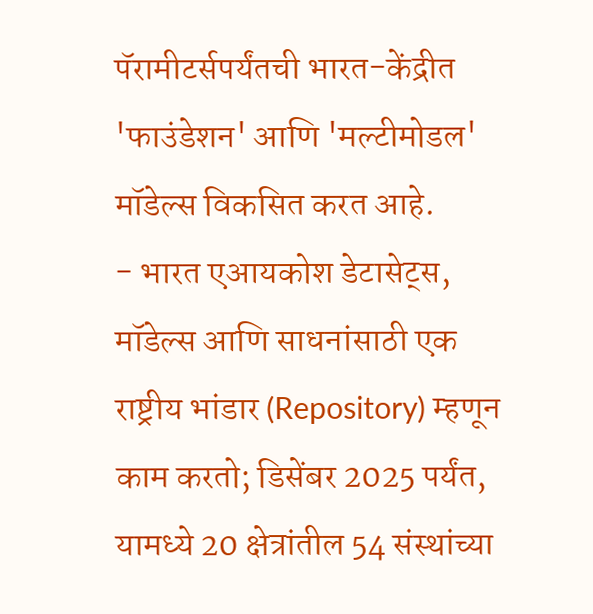पॅरामीटर्सपर्यंतची भारत-केंद्रीत 'फाउंडेशन' आणि 'मल्टीमोडल' मॉडेल्स विकसित करत आहे.
- भारत एआयकोश डेटासेट्स, मॉडेल्स आणि साधनांसाठी एक राष्ट्रीय भांडार (Repository) म्हणून काम करतो; डिसेंबर 2025 पर्यंत, यामध्ये 20 क्षेत्रांतील 54 संस्थांच्या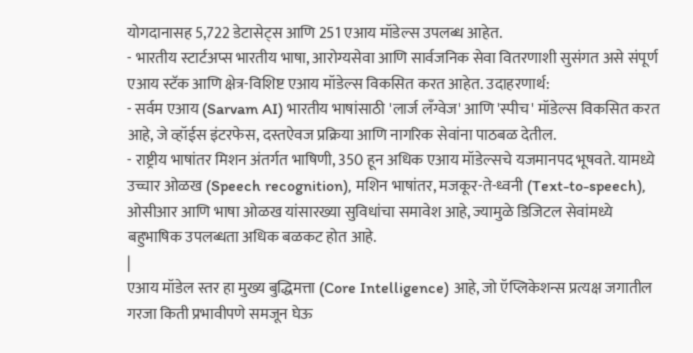योगदानासह 5,722 डेटासेट्स आणि 251 एआय मॉडेल्स उपलब्ध आहेत.
- भारतीय स्टार्टअप्स भारतीय भाषा, आरोग्यसेवा आणि सार्वजनिक सेवा वितरणाशी सुसंगत असे संपूर्ण एआय स्टॅक आणि क्षेत्र-विशिष्ट एआय मॉडेल्स विकसित करत आहेत. उदाहरणार्थ:
- सर्वम एआय (Sarvam AI) भारतीय भाषांसाठी 'लार्ज लँग्वेज' आणि 'स्पीच' मॉडेल्स विकसित करत आहे, जे व्हॉईस इंटरफेस, दस्तऐवज प्रक्रिया आणि नागरिक सेवांना पाठबळ देतील.
- राष्ट्रीय भाषांतर मिशन अंतर्गत भाषिणी, 350 हून अधिक एआय मॉडेल्सचे यजमानपद भूषवते. यामध्ये उच्चार ओळख (Speech recognition), मशिन भाषांतर, मजकूर-ते-ध्वनी (Text-to-speech), ओसीआर आणि भाषा ओळख यांसारख्या सुविधांचा समावेश आहे, ज्यामुळे डिजिटल सेवांमध्ये बहुभाषिक उपलब्धता अधिक बळकट होत आहे.
|
एआय मॉडेल स्तर हा मुख्य बुद्धिमत्ता (Core Intelligence) आहे, जो ऍप्लिकेशन्स प्रत्यक्ष जगातील गरजा किती प्रभावीपणे समजून घेऊ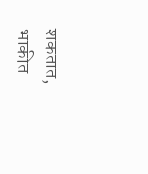शकतात, भाकीत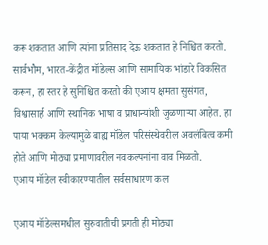करू शकतात आणि त्यांना प्रतिसाद देऊ शकतात हे निश्चित करतो. सार्वभौम, भारत-केंद्रीत मॉडेल्स आणि सामायिक भांडारे विकसित करून, हा स्तर हे सुनिश्चित करतो की एआय क्षमता सुसंगत, विश्वासार्ह आणि स्थानिक भाषा व प्राधान्यांशी जुळणाऱ्या आहेत. हा पाया भक्कम केल्यामुळे बाह्य मॉडेल परिसंस्थेवरील अवलंबित्व कमी होते आणि मोठ्या प्रमाणावरील नवकल्पनांना वाव मिळतो.
एआय मॉडेल स्वीकारण्यातील सर्वसाधारण कल

एआय मॉडेल्समधील सुरुवातीची प्रगती ही मोठ्या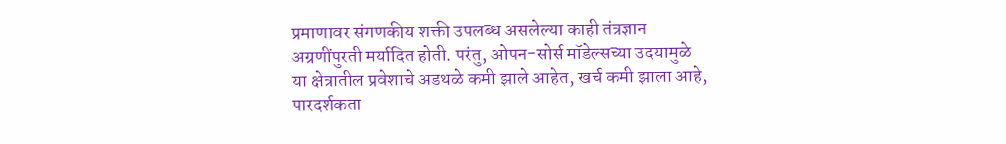प्रमाणावर संगणकीय शक्ती उपलब्ध असलेल्या काही तंत्रज्ञान अग्रणींपुरती मर्यादित होती. परंतु, ओपन-सोर्स मॉडेल्सच्या उदयामुळे या क्षेत्रातील प्रवेशाचे अडथळे कमी झाले आहेत, खर्च कमी झाला आहे, पारदर्शकता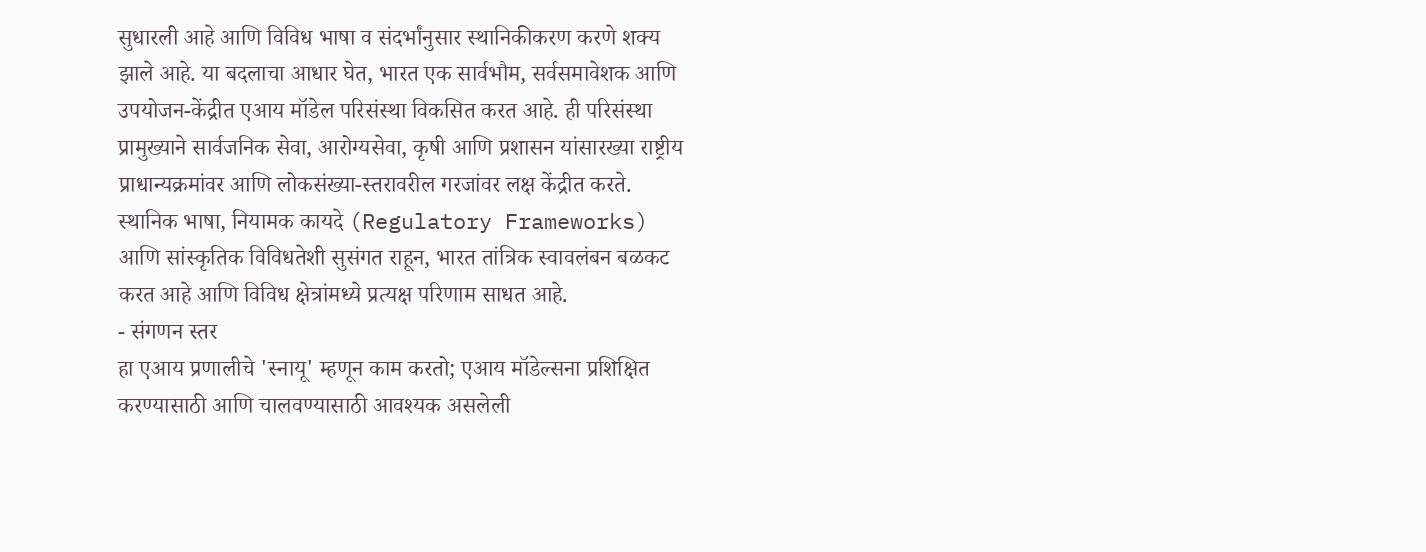सुधारली आहे आणि विविध भाषा व संदर्भांनुसार स्थानिकीकरण करणे शक्य झाले आहे. या बदलाचा आधार घेत, भारत एक सार्वभौम, सर्वसमावेशक आणि उपयोजन-केंद्रीत एआय मॉडेल परिसंस्था विकसित करत आहे. ही परिसंस्था प्रामुख्याने सार्वजनिक सेवा, आरोग्यसेवा, कृषी आणि प्रशासन यांसारख्या राष्ट्रीय प्राधान्यक्रमांवर आणि लोकसंख्या-स्तरावरील गरजांवर लक्ष केंद्रीत करते. स्थानिक भाषा, नियामक कायदे (Regulatory Frameworks) आणि सांस्कृतिक विविधतेशी सुसंगत राहून, भारत तांत्रिक स्वावलंबन बळकट करत आहे आणि विविध क्षेत्रांमध्ये प्रत्यक्ष परिणाम साधत आहे.
- संगणन स्तर
हा एआय प्रणालीचे 'स्नायू' म्हणून काम करतो; एआय मॉडेल्सना प्रशिक्षित करण्यासाठी आणि चालवण्यासाठी आवश्यक असलेली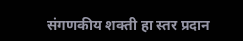संगणकीय शक्ती हा स्तर प्रदान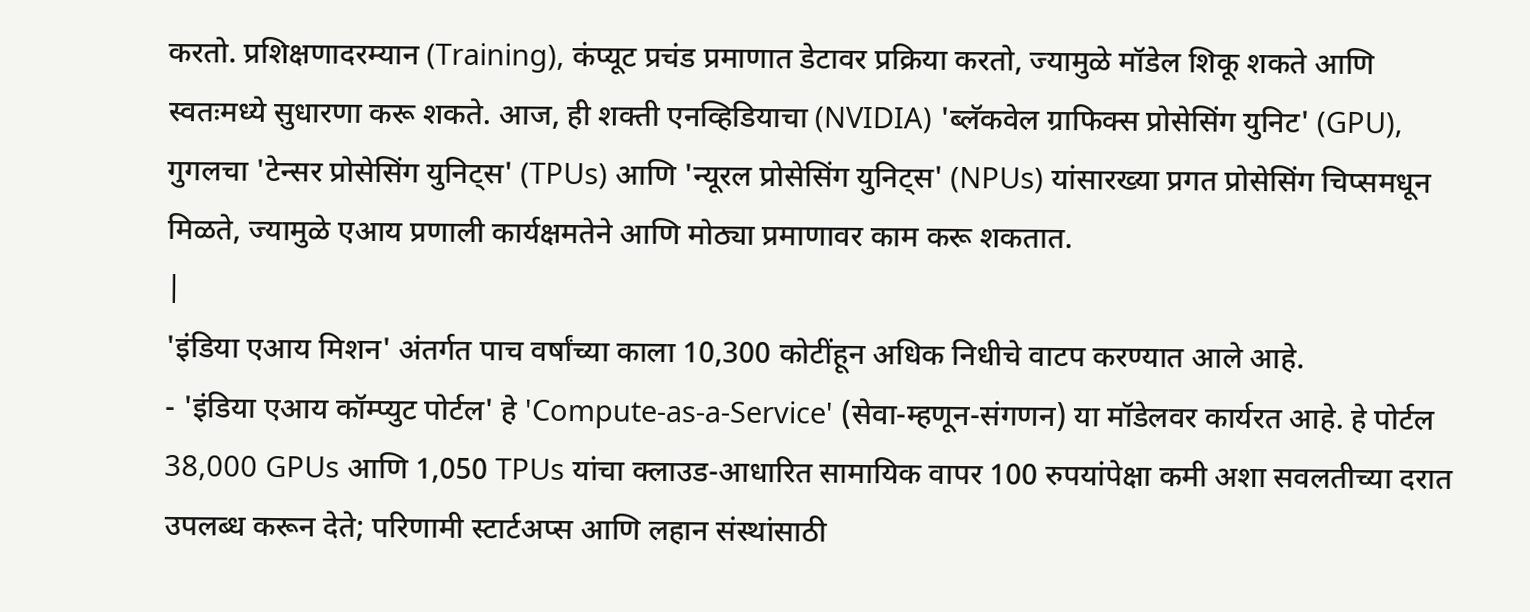करतो. प्रशिक्षणादरम्यान (Training), कंप्यूट प्रचंड प्रमाणात डेटावर प्रक्रिया करतो, ज्यामुळे मॉडेल शिकू शकते आणि स्वतःमध्ये सुधारणा करू शकते. आज, ही शक्ती एनव्हिडियाचा (NVIDIA) 'ब्लॅकवेल ग्राफिक्स प्रोसेसिंग युनिट' (GPU), गुगलचा 'टेन्सर प्रोसेसिंग युनिट्स' (TPUs) आणि 'न्यूरल प्रोसेसिंग युनिट्स' (NPUs) यांसारख्या प्रगत प्रोसेसिंग चिप्समधून मिळते, ज्यामुळे एआय प्रणाली कार्यक्षमतेने आणि मोठ्या प्रमाणावर काम करू शकतात.
|
'इंडिया एआय मिशन' अंतर्गत पाच वर्षांच्या काला 10,300 कोटींहून अधिक निधीचे वाटप करण्यात आले आहे.
- 'इंडिया एआय कॉम्प्युट पोर्टल' हे 'Compute-as-a-Service' (सेवा-म्हणून-संगणन) या मॉडेलवर कार्यरत आहे. हे पोर्टल 38,000 GPUs आणि 1,050 TPUs यांचा क्लाउड-आधारित सामायिक वापर 100 रुपयांपेक्षा कमी अशा सवलतीच्या दरात उपलब्ध करून देते; परिणामी स्टार्टअप्स आणि लहान संस्थांसाठी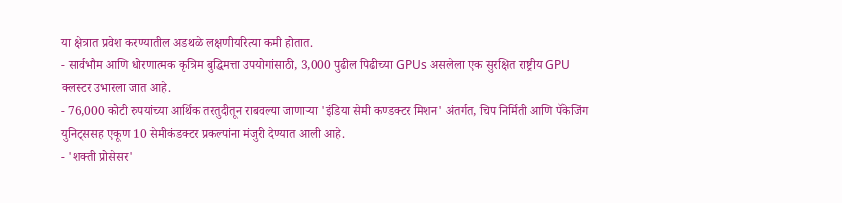या क्षेत्रात प्रवेश करण्यातील अडथळे लक्षणीयरित्या कमी होतात.
- सार्वभौम आणि धोरणात्मक कृत्रिम बुद्धिमत्ता उपयोगांसाठी, 3,000 पुढील पिढीच्या GPUs असलेला एक सुरक्षित राष्ट्रीय GPU क्लस्टर उभारला जात आहे.
- 76,000 कोटी रुपयांच्या आर्थिक तरतुदीतून राबवल्या जाणाऱ्या 'इंडिया सेमी कण्डक्टर मिशन' अंतर्गत, चिप निर्मिती आणि पॅकेजिंग युनिट्ससह एकूण 10 सेमीकंडक्टर प्रकल्पांना मंजुरी देण्यात आली आहे.
- 'शक्ती प्रोसेसर'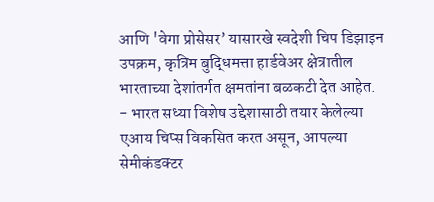आणि 'वेगा प्रोसेसर’ यासारखे स्वदेशी चिप डिझाइन उपक्रम, कृत्रिम बुद्धिमत्ता हार्डवेअर क्षेत्रातील भारताच्या देशांतर्गत क्षमतांना बळकटी देत आहेत.
- भारत सध्या विशेष उद्देशासाठी तयार केलेल्या एआय चिप्स विकसित करत असून, आपल्या सेमीकंडक्टर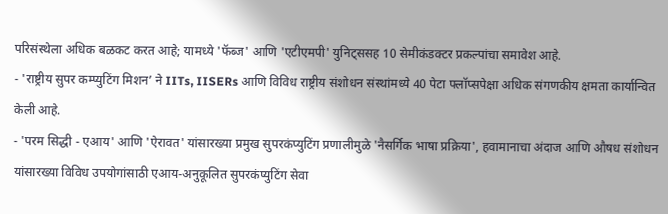परिसंस्थेला अधिक बळकट करत आहे; यामध्ये 'फॅब्ज' आणि 'एटीएमपी' युनिट्ससह 10 सेमीकंडक्टर प्रकल्पांचा समावेश आहे.
- 'राष्ट्रीय सुपर कम्प्युटिंग मिशन’ ने IITs, IISERs आणि विविध राष्ट्रीय संशोधन संस्थांमध्ये 40 पेटा फ्लॉप्सपेक्षा अधिक संगणकीय क्षमता कार्यान्वित केली आहे.
- 'परम सिद्धी - एआय' आणि 'ऐरावत' यांसारख्या प्रमुख सुपरकंप्युटिंग प्रणालीमुळे 'नैसर्गिक भाषा प्रक्रिया', हवामानाचा अंदाज आणि औषध संशोधन यांसारख्या विविध उपयोगांसाठी एआय-अनुकूलित सुपरकंप्युटिंग सेवा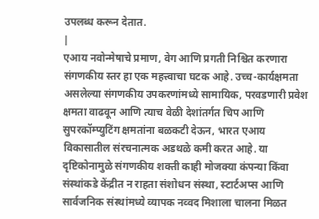उपलब्ध करून देतात.
|
एआय नवोन्मेषाचे प्रमाण, वेग आणि प्रगती निश्चित करणारा संगणकीय स्तर हा एक महत्त्वाचा घटक आहे. उच्च-कार्यक्षमता असलेल्या संगणकीय उपकरणांमध्ये सामायिक, परवडणारी प्रवेश क्षमता वाढवून आणि त्याच वेळी देशांतर्गत चिप आणि सुपरकॉम्प्युटिंग क्षमतांना बळकटी देऊन, भारत एआय विकासातील संरचनात्मक अडथळे कमी करत आहे. या दृष्टिकोनामुळे संगणकीय शक्ती काही मोजक्या कंपन्या किंवा संस्थांकडे केंद्रीत न राहता संशोधन संस्था, स्टार्टअप्स आणि सार्वजनिक संस्थांमध्ये व्यापक नव्वद मिशाला चालना मिळत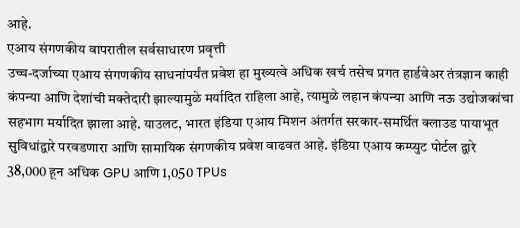आहे.
एआय संगणकीय वापरातील सर्वसाधारण प्रवृत्ती
उच्च-दर्जाच्या एआय संगणकीय साधनांपर्यंत प्रवेश हा मुख्यत्वे अधिक खर्च तसेच प्रगत हार्डवेअर तंत्रज्ञान काही कंपन्या आणि देशांची मक्तेदारी झाल्यामुळे मर्यादित राहिला आहे, त्यामुळे लहान कंपन्या आणि नऊ उद्योजकांचा सहभाग मर्यादित झाला आहे. याउलट, भारत इंडिया एआय मिशन अंतर्गत सरकार-समर्थित क्लाउड पायाभूत सुविधांद्वारे परवडणारा आणि सामायिक संगणकीय प्रवेश वाढवत आहे. इंडिया एआय कम्प्युट पोर्टल द्वारे 38,000 हून अधिक GPU आणि 1,050 TPUs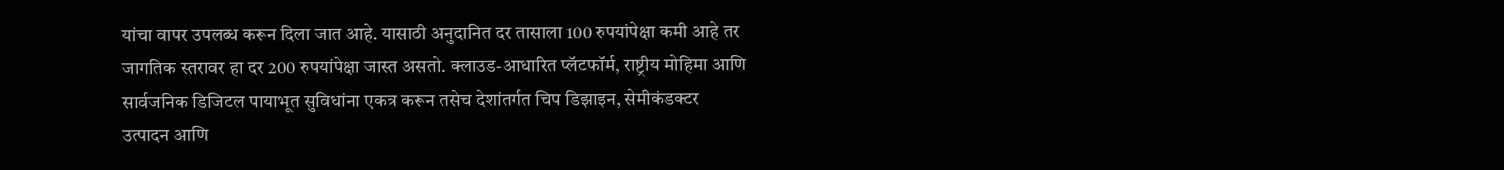यांचा वापर उपलब्ध करून दिला जात आहे. यासाठी अनुदानित दर तासाला 100 रुपयांपेक्षा कमी आहे तर जागतिक स्तरावर हा दर 200 रुपयांपेक्षा जास्त असतो. क्लाउड-आधारित प्लॅटफॉर्म, राष्ट्रीय मोहिमा आणि सार्वजनिक डिजिटल पायाभूत सुविधांना एकत्र करून तसेच देशांतर्गत चिप डिझाइन, सेमीकंडक्टर उत्पादन आणि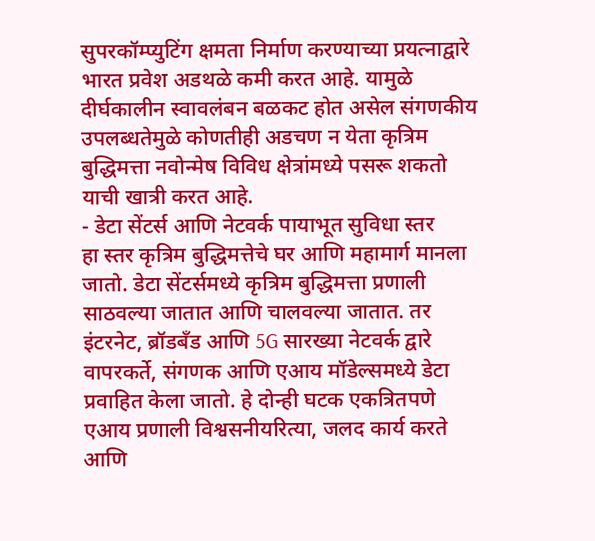सुपरकॉम्प्युटिंग क्षमता निर्माण करण्याच्या प्रयत्नाद्वारे भारत प्रवेश अडथळे कमी करत आहे. यामुळे दीर्घकालीन स्वावलंबन बळकट होत असेल संगणकीय उपलब्धतेमुळे कोणतीही अडचण न येता कृत्रिम बुद्धिमत्ता नवोन्मेष विविध क्षेत्रांमध्ये पसरू शकतो याची खात्री करत आहे.
- डेटा सेंटर्स आणि नेटवर्क पायाभूत सुविधा स्तर
हा स्तर कृत्रिम बुद्धिमत्तेचे घर आणि महामार्ग मानला जातो. डेटा सेंटर्समध्ये कृत्रिम बुद्धिमत्ता प्रणाली साठवल्या जातात आणि चालवल्या जातात. तर इंटरनेट, ब्रॉडबँड आणि 5G सारख्या नेटवर्क द्वारे वापरकर्ते, संगणक आणि एआय मॉडेल्समध्ये डेटा प्रवाहित केला जातो. हे दोन्ही घटक एकत्रितपणे एआय प्रणाली विश्वसनीयरित्या, जलद कार्य करते आणि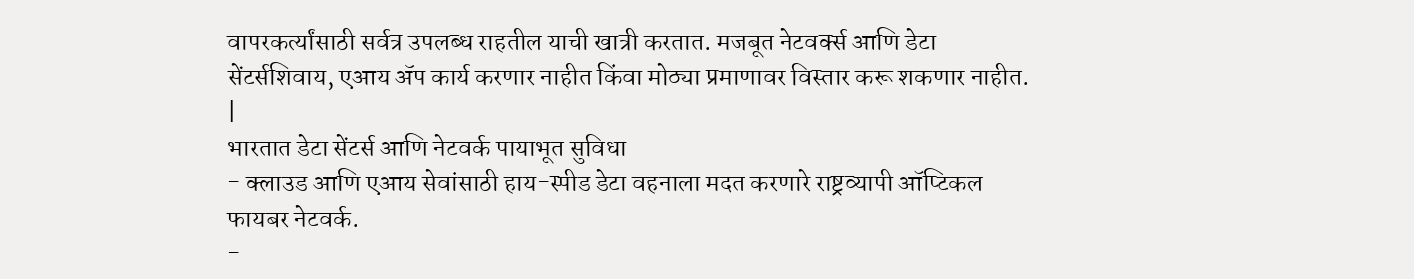वापरकर्त्यांसाठी सर्वत्र उपलब्ध राहतील याची खात्री करतात. मजबूत नेटवर्क्स आणि डेटा सेंटर्सशिवाय, एआय ॲप कार्य करणार नाहीत किंवा मोठ्या प्रमाणावर विस्तार करू शकणार नाहीत.
|
भारतात डेटा सेंटर्स आणि नेटवर्क पायाभूत सुविधा
- क्लाउड आणि एआय सेवांसाठी हाय-स्पीड डेटा वहनाला मदत करणारे राष्ट्रव्यापी ऑप्टिकल फायबर नेटवर्क.
-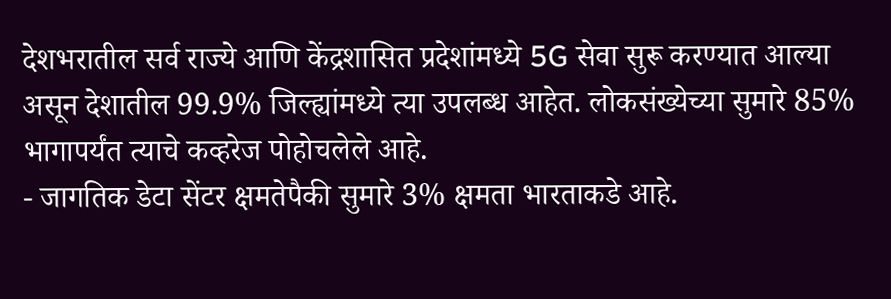देशभरातील सर्व राज्ये आणि केंद्रशासित प्रदेशांमध्ये 5G सेवा सुरू करण्यात आल्या असून देशातील 99.9% जिल्ह्यांमध्ये त्या उपलब्ध आहेत. लोकसंख्येच्या सुमारे 85% भागापर्यंत त्याचे कव्हरेज पोहोचलेले आहे.
- जागतिक डेटा सेंटर क्षमतेपैकी सुमारे 3% क्षमता भारताकडे आहे.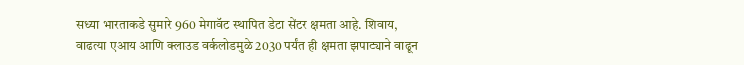सध्या भारताकडे सुमारे 960 मेगावॅट स्थापित डेटा सेंटर क्षमता आहे. शिवाय, वाढत्या एआय आणि क्लाउड वर्कलोडमुळे 2030 पर्यंत ही क्षमता झपाट्याने वाढून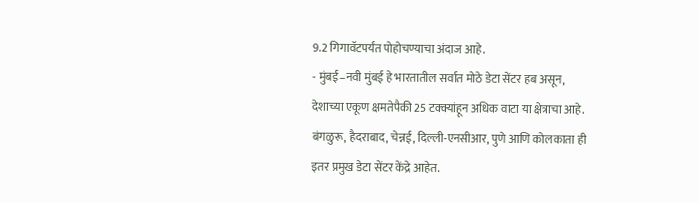9.2 गिगावॅटपर्यंत पोहोचण्याचा अंदाज आहे.
- मुंबई–नवी मुंबई हे भारतातील सर्वात मोठे डेटा सेंटर हब असून, देशाच्या एकूण क्षमतेपैकी 25 टक्क्यांहून अधिक वाटा या क्षेत्राचा आहे. बंगळुरू, हैदराबाद, चेन्नई, दिल्ली-एनसीआर, पुणे आणि कोलकाता ही इतर प्रमुख डेटा सेंटर केंद्रे आहेत.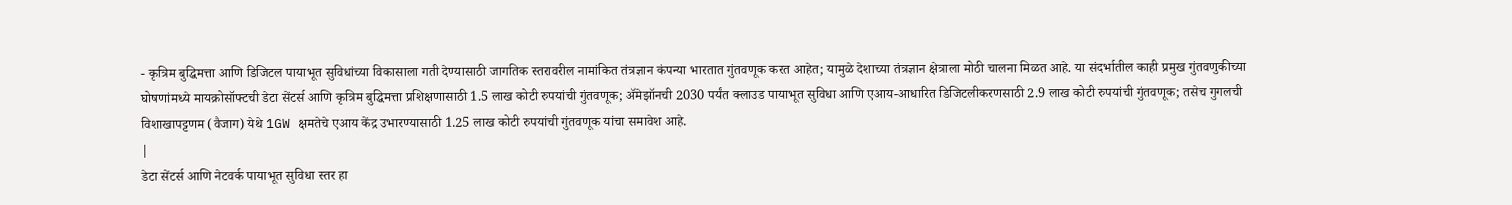- कृत्रिम बुद्धिमत्ता आणि डिजिटल पायाभूत सुविधांच्या विकासाला गती देण्यासाठी जागतिक स्तरावरील नामांकित तंत्रज्ञान कंपन्या भारतात गुंतवणूक करत आहेत; यामुळे देशाच्या तंत्रज्ञान क्षेत्राला मोठी चालना मिळत आहे. या संदर्भातील काही प्रमुख गुंतवणुकीच्या घोषणांमध्ये मायक्रोसॉफ्टची डेटा सेंटर्स आणि कृत्रिम बुद्धिमत्ता प्रशिक्षणासाठी 1.5 लाख कोटी रुपयांची गुंतवणूक; ॲमेझॉनची 2030 पर्यंत क्लाउड पायाभूत सुविधा आणि एआय-आधारित डिजिटलीकरणसाठी 2.9 लाख कोटी रुपयांची गुंतवणूक; तसेच गुगलची विशाखापट्टणम (वैजाग) येथे 1GW क्षमतेचे एआय केंद्र उभारण्यासाठी 1.25 लाख कोटी रुपयांची गुंतवणूक यांचा समावेश आहे.
|
डेटा सेंटर्स आणि नेटवर्क पायाभूत सुविधा स्तर हा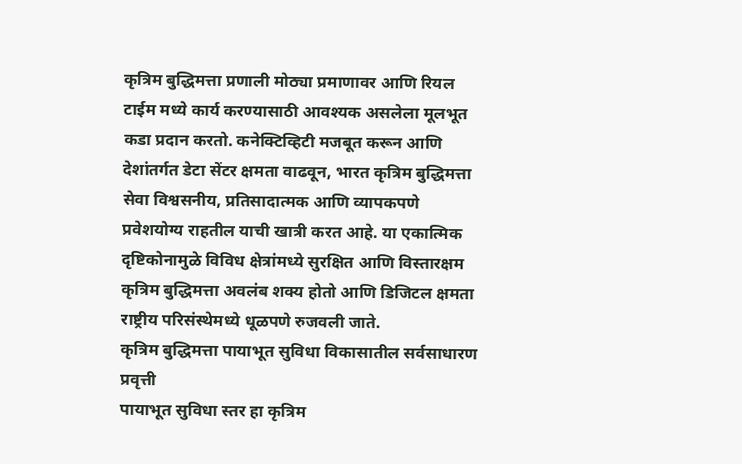कृत्रिम बुद्धिमत्ता प्रणाली मोठ्या प्रमाणावर आणि रियल टाईम मध्ये कार्य करण्यासाठी आवश्यक असलेला मूलभूत कडा प्रदान करतो. कनेक्टिव्हिटी मजबूत करून आणि देशांतर्गत डेटा सेंटर क्षमता वाढवून, भारत कृत्रिम बुद्धिमत्ता सेवा विश्वसनीय, प्रतिसादात्मक आणि व्यापकपणे प्रवेशयोग्य राहतील याची खात्री करत आहे. या एकात्मिक दृष्टिकोनामुळे विविध क्षेत्रांमध्ये सुरक्षित आणि विस्तारक्षम कृत्रिम बुद्धिमत्ता अवलंब शक्य होतो आणि डिजिटल क्षमता राष्ट्रीय परिसंस्थेमध्ये धूळपणे रुजवली जाते.
कृत्रिम बुद्धिमत्ता पायाभूत सुविधा विकासातील सर्वसाधारण प्रवृत्ती
पायाभूत सुविधा स्तर हा कृत्रिम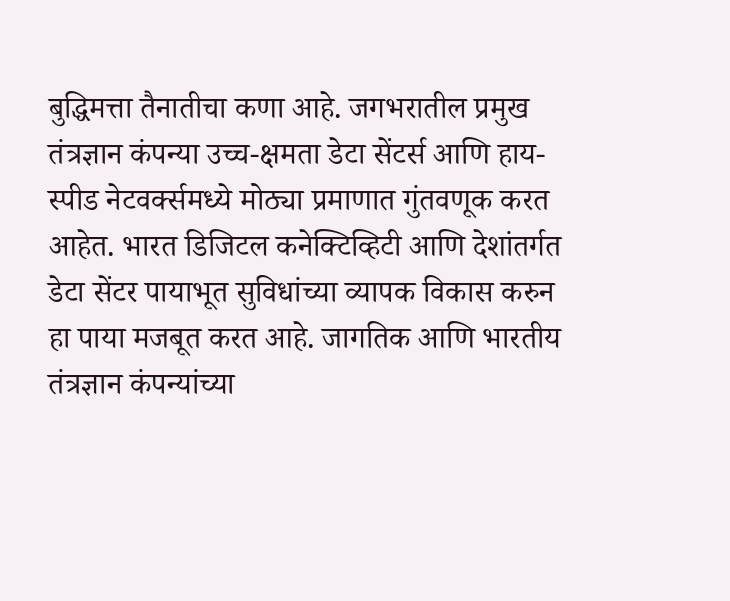बुद्धिमत्ता तैनातीचा कणा आहे. जगभरातील प्रमुख तंत्रज्ञान कंपन्या उच्च-क्षमता डेटा सेंटर्स आणि हाय-स्पीड नेटवर्क्समध्ये मोठ्या प्रमाणात गुंतवणूक करत आहेत. भारत डिजिटल कनेक्टिव्हिटी आणि देशांतर्गत डेटा सेंटर पायाभूत सुविधांच्या व्यापक विकास करुन हा पाया मजबूत करत आहे. जागतिक आणि भारतीय तंत्रज्ञान कंपन्यांच्या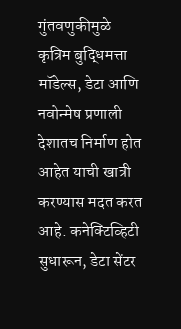गुंतवणुकीमुळे कृत्रिम बुद्धिमत्ता मॉडेल्स, डेटा आणि नवोन्मेष प्रणाली देशातच निर्माण होत आहेत याची खात्री करण्यास मदत करत आहे. कनेक्टिव्हिटी सुधारून, डेटा सेंटर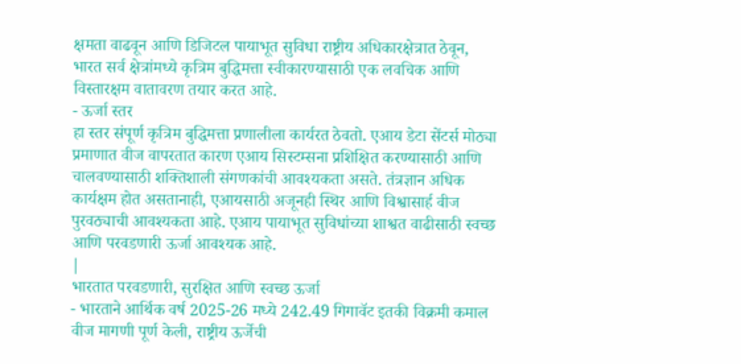क्षमता वाढवून आणि डिजिटल पायाभूत सुविधा राष्ट्रीय अधिकारक्षेत्रात ठेवून, भारत सर्व क्षेत्रांमध्ये कृत्रिम बुद्धिमत्ता स्वीकारण्यासाठी एक लवचिक आणि विस्तारक्षम वातावरण तयार करत आहे.
- ऊर्जा स्तर
हा स्तर संपूर्ण कृत्रिम बुद्धिमत्ता प्रणालीला कार्यरत ठेवतो. एआय डेटा सेंटर्स मोठ्या प्रमाणात वीज वापरतात कारण एआय सिस्टम्सना प्रशिक्षित करण्यासाठी आणि चालवण्यासाठी शक्तिशाली संगणकांची आवश्यकता असते. तंत्रज्ञान अधिक कार्यक्षम होत असतानाही, एआयसाठी अजूनही स्थिर आणि विश्वासार्ह वीज पुरवठ्याची आवश्यकता आहे. एआय पायाभूत सुविधांच्या शाश्वत वाढीसाठी स्वच्छ आणि परवडणारी ऊर्जा आवश्यक आहे.
|
भारतात परवडणारी, सुरक्षित आणि स्वच्छ ऊर्जा
- भारताने आर्थिक वर्ष 2025-26 मध्ये 242.49 गिगावॅट इतकी विक्रमी कमाल वीज मागणी पूर्ण केली, राष्ट्रीय ऊर्जेची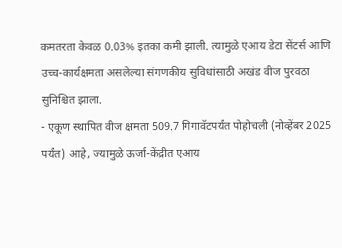कमतरता केवळ 0.03% इतका कमी झाली. त्यामुळे एआय डेटा सेंटर्स आणि उच्च-कार्यक्षमता असलेल्या संगणकीय सुविधांसाठी अखंड वीज पुरवठा सुनिश्चित झाला.
- एकूण स्थापित वीज क्षमता 509.7 गिगावॅटपर्यंत पोहोचली (नोव्हेंबर 2025 पर्यंत) आहे, ज्यामुळे ऊर्जा-केंद्रीत एआय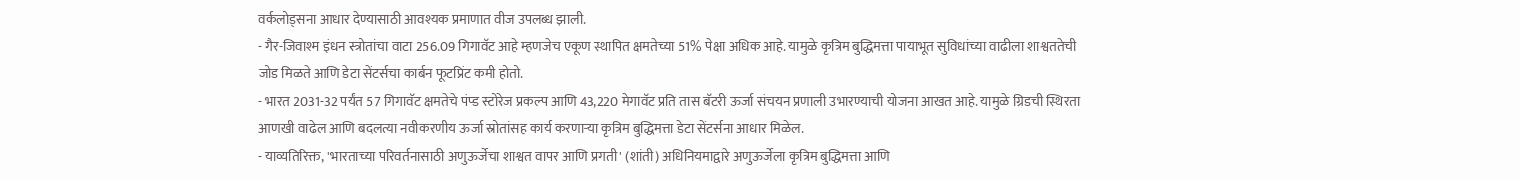वर्कलोड्सना आधार देण्यासाठी आवश्यक प्रमाणात वीज उपलब्ध झाली.
- गैर-जिवाश्म इंधन स्त्रोतांचा वाटा 256.09 गिगावॅट आहे म्हणजेच एकूण स्थापित क्षमतेच्या 51% पेक्षा अधिक आहे. यामुळे कृत्रिम बुद्धिमत्ता पायाभूत सुविधांच्या वाढीला शाश्वततेची जोड मिळते आणि डेटा सेंटर्सचा कार्बन फूटप्रिंट कमी होतो.
- भारत 2031-32 पर्यंत 57 गिगावॅट क्षमतेचे पंप्ड स्टोरेज प्रकल्प आणि 43,220 मेगावॅट प्रति तास बॅटरी ऊर्जा संचयन प्रणाली उभारण्याची योजना आखत आहे. यामुळे ग्रिडची स्थिरता आणखी वाढेल आणि बदलत्या नवीकरणीय ऊर्जा स्रोतांसह कार्य करणाऱ्या कृत्रिम बुद्धिमत्ता डेटा सेंटर्सना आधार मिळेल.
- याव्यतिरिक्त, 'भारताच्या परिवर्तनासाठी अणुऊर्जेचा शाश्वत वापर आणि प्रगती' (शांती) अधिनियमाद्वारे अणुऊर्जेला कृत्रिम बुद्धिमत्ता आणि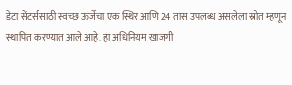डेटा सेंटर्ससाठी स्वच्छ ऊर्जेचा एक स्थिर आणि 24 तास उपलब्ध असलेला स्रोत म्हणून स्थापित करण्यात आले आहे. हा अधिनियम खाजगी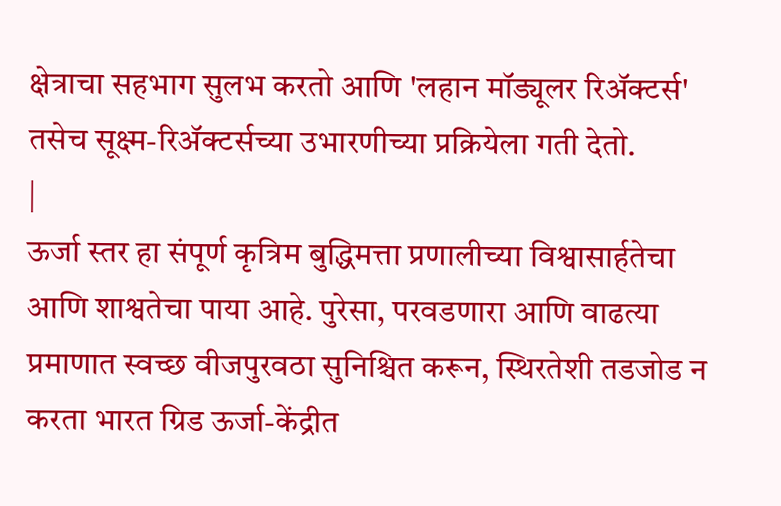क्षेत्राचा सहभाग सुलभ करतो आणि 'लहान मॉड्यूलर रिॲक्टर्स' तसेच सूक्ष्म-रिॲक्टर्सच्या उभारणीच्या प्रक्रियेला गती देतो.
|
ऊर्जा स्तर हा संपूर्ण कृत्रिम बुद्धिमत्ता प्रणालीच्या विश्वासार्हतेचा आणि शाश्वतेचा पाया आहे. पुरेसा, परवडणारा आणि वाढत्या प्रमाणात स्वच्छ वीजपुरवठा सुनिश्चित करून, स्थिरतेशी तडजोड न करता भारत ग्रिड ऊर्जा-केंद्रीत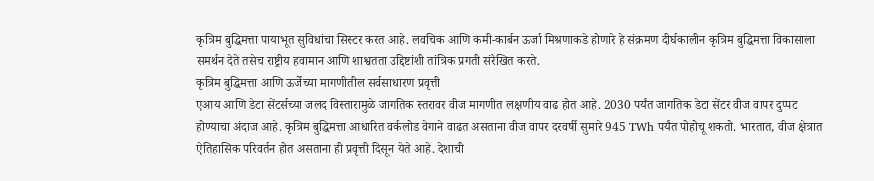कृत्रिम बुद्धिमत्ता पायाभूत सुविधांचा सिस्टर करत आहे. लवचिक आणि कमी-कार्बन ऊर्जा मिश्रणाकडे होणारे हे संक्रमण दीर्घकालीन कृत्रिम बुद्धिमत्ता विकासाला समर्थन देते तसेच राष्ट्रीय हवामान आणि शाश्वतता उद्दिष्टांशी तांत्रिक प्रगती संरेखित करते.
कृत्रिम बुद्धिमत्ता आणि ऊर्जेच्या मागणीतील सर्वसाधारण प्रवृत्ती
एआय आणि डेटा सेंटर्सच्या जलद विस्तारामुळे जागतिक स्तरावर वीज मागणीत लक्षणीय वाढ होत आहे. 2030 पर्यंत जागतिक डेटा सेंटर वीज वापर दुप्पट होण्याचा अंदाज आहे. कृत्रिम बुद्धिमत्ता आधारित वर्कलोड वेगाने वाढत असताना वीज वापर दरवर्षी सुमारे 945 TWh पर्यंत पोहोचू शकतो. भारतात, वीज क्षेत्रात ऐतिहासिक परिवर्तन होत असताना ही प्रवृत्ती दिसून येते आहे. देशाची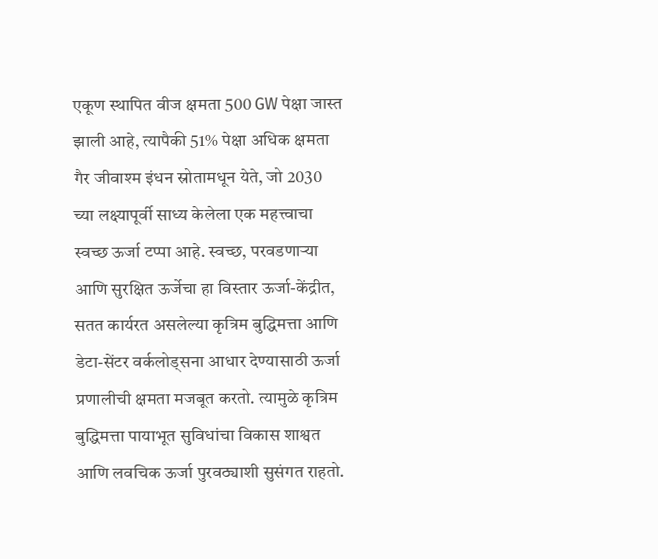एकूण स्थापित वीज क्षमता 500 GW पेक्षा जास्त झाली आहे, त्यापैकी 51% पेक्षा अधिक क्षमता गैर जीवाश्म इंधन स्रोतामधून येते, जो 2030 च्या लक्ष्यापूर्वी साध्य केलेला एक महत्त्वाचा स्वच्छ ऊर्जा टप्पा आहे. स्वच्छ, परवडणाऱ्या आणि सुरक्षित ऊर्जेचा हा विस्तार ऊर्जा-केंद्रीत, सतत कार्यरत असलेल्या कृत्रिम बुद्धिमत्ता आणि डेटा-सेंटर वर्कलोड्सना आधार देण्यासाठी ऊर्जा प्रणालीची क्षमता मजबूत करतो. त्यामुळे कृत्रिम बुद्धिमत्ता पायाभूत सुविधांचा विकास शाश्वत आणि लवचिक ऊर्जा पुरवठ्याशी सुसंगत राहतो.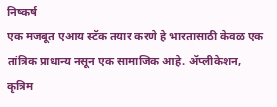निष्कर्ष
एक मजबूत एआय स्टॅक तयार करणे हे भारतासाठी केवळ एक तांत्रिक प्राधान्य नसून एक सामाजिक आहे. ॲप्लीकेशन, कृत्रिम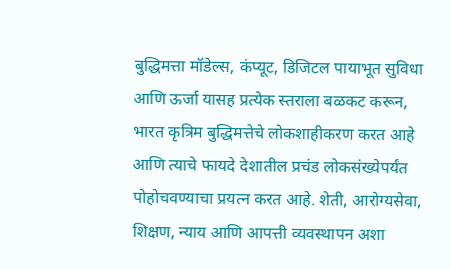बुद्धिमत्ता मॉडेल्स, कंप्यूट, डिजिटल पायाभूत सुविधा आणि ऊर्जा यासह प्रत्येक स्तराला बळकट करून, भारत कृत्रिम बुद्धिमत्तेचे लोकशाहीकरण करत आहे आणि त्याचे फायदे देशातील प्रचंड लोकसंख्येपर्यंत पोहोचवण्याचा प्रयत्न करत आहे. शेती, आरोग्यसेवा, शिक्षण, न्याय आणि आपत्ती व्यवस्थापन अशा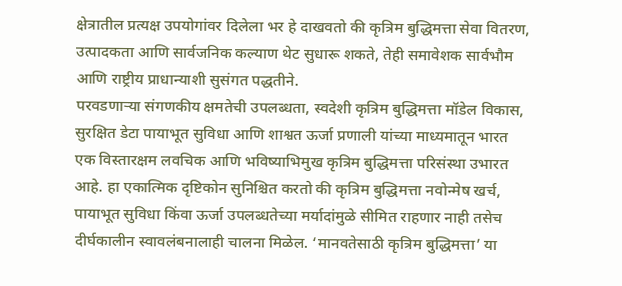क्षेत्रातील प्रत्यक्ष उपयोगांवर दिलेला भर हे दाखवतो की कृत्रिम बुद्धिमत्ता सेवा वितरण, उत्पादकता आणि सार्वजनिक कल्याण थेट सुधारू शकते, तेही समावेशक सार्वभौम आणि राष्ट्रीय प्राधान्याशी सुसंगत पद्धतीने.
परवडणाऱ्या संगणकीय क्षमतेची उपलब्धता, स्वदेशी कृत्रिम बुद्धिमत्ता मॉडेल विकास, सुरक्षित डेटा पायाभूत सुविधा आणि शाश्वत ऊर्जा प्रणाली यांच्या माध्यमातून भारत एक विस्तारक्षम लवचिक आणि भविष्याभिमुख कृत्रिम बुद्धिमत्ता परिसंस्था उभारत आहे. हा एकात्मिक दृष्टिकोन सुनिश्चित करतो की कृत्रिम बुद्धिमत्ता नवोन्मेष खर्च, पायाभूत सुविधा किंवा ऊर्जा उपलब्धतेच्या मर्यादांमुळे सीमित राहणार नाही तसेच दीर्घकालीन स्वावलंबनालाही चालना मिळेल. ‘मानवतेसाठी कृत्रिम बुद्धिमत्ता’ या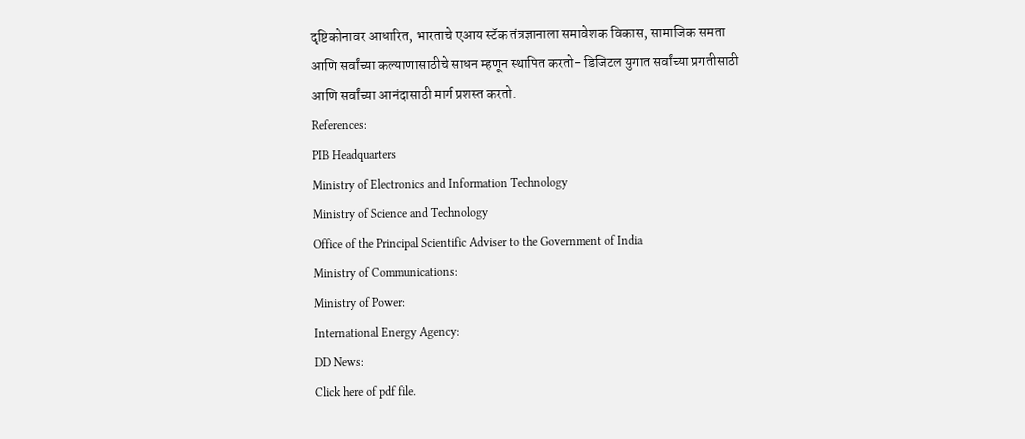दृष्टिकोनावर आधारित, भारताचे एआय स्टॅक तंत्रज्ञानाला समावेशक विकास, सामाजिक समता आणि सर्वांच्या कल्याणासाठीचे साधन म्हणून स्थापित करतो- डिजिटल युगात सर्वांच्या प्रगतीसाठी आणि सर्वांच्या आनंदासाठी मार्ग प्रशस्त करतो.
References:
PIB Headquarters
Ministry of Electronics and Information Technology
Ministry of Science and Technology
Office of the Principal Scientific Adviser to the Government of India
Ministry of Communications:
Ministry of Power:
International Energy Agency:
DD News:
Click here of pdf file.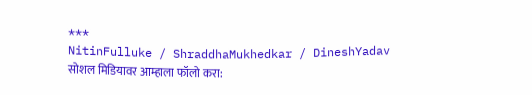***
NitinFulluke / ShraddhaMukhedkar / DineshYadav
सोशल मिडियावर आम्हाला फॉलो करा: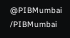@PIBMumbai
/PIBMumbai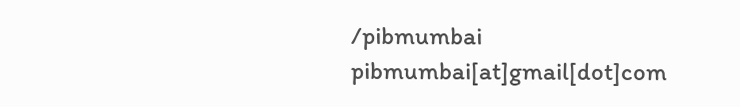/pibmumbai
pibmumbai[at]gmail[dot]com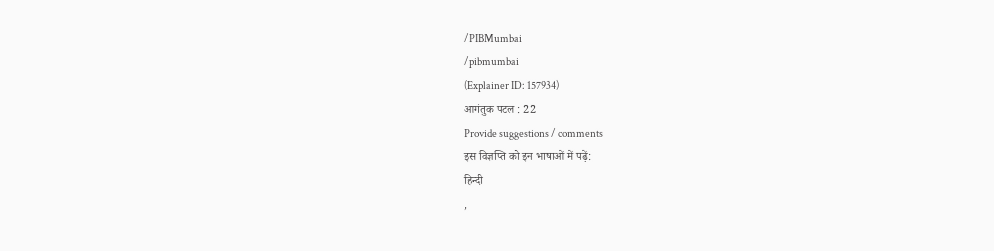/PIBMumbai
/pibmumbai
(Explainer ID: 157934)
आगंतुक पटल : 22
Provide suggestions / comments
इस विज्ञप्ति को इन भाषाओं में पढ़ें:
हिन्दी
,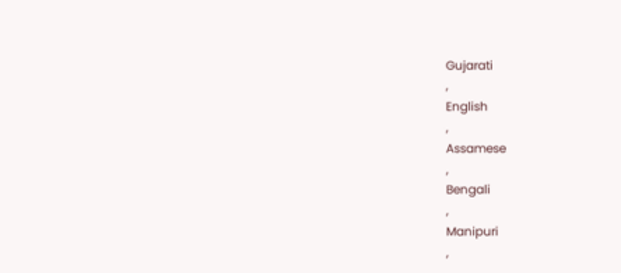Gujarati
,
English
,
Assamese
,
Bengali
,
Manipuri
,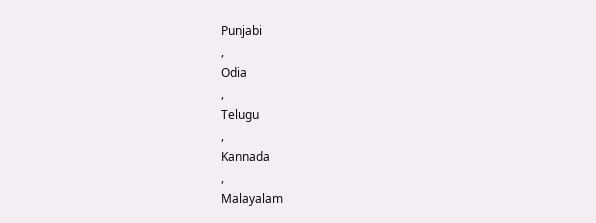Punjabi
,
Odia
,
Telugu
,
Kannada
,
Malayalam